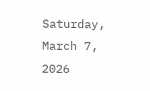Saturday, March 7, 2026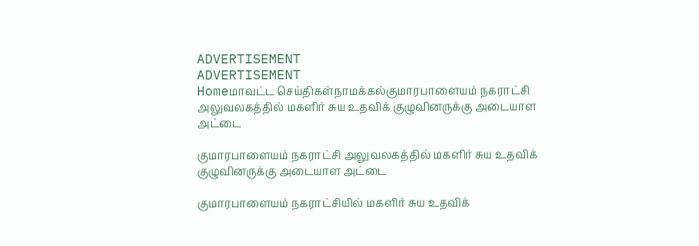ADVERTISEMENT
ADVERTISEMENT
Homeமாவட்ட செய்திகள்நாமக்கல்குமாரபாளையம் நகராட்சி அலுவலகத்தில் மகளிர் சுய உதவிக் குழுவினருக்கு அடையாள அட்டை

குமாரபாளையம் நகராட்சி அலுவலகத்தில் மகளிர் சுய உதவிக் குழுவினருக்கு அடையாள அட்டை

குமாரபாளையம் நகராட்சியில் மகளிர் சுய உதவிக்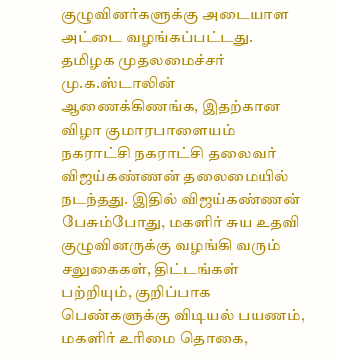குழுவினர்களுக்கு அடையாள அட்டை வழங்கப்பட்டது. தமிழக முதலமைச்சர் மு.க.ஸ்டாலின் ஆணைக்கிணங்க, இதற்கான விழா குமாரபாளையம் நகராட்சி நகராட்சி தலைவர் விஜய்கண்ணன் தலைமையில் நடந்தது. இதில் விஜய்கண்ணன் பேசும்போது, மகளிர் சுய உதவி குழுவினருக்கு வழங்கி வரும் சலுகைகள், திட்டங்கள் பற்றியும், குறிப்பாக பெண்களுக்கு விடியல் பயணம், மகளிர் உரிமை தொகை,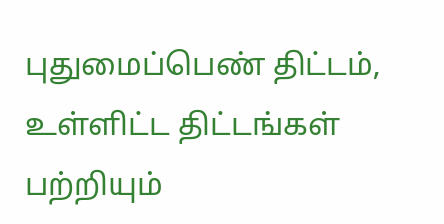புதுமைப்பெண் திட்டம், உள்ளிட்ட திட்டங்கள் பற்றியும்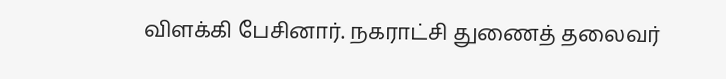விளக்கி பேசினார். நகராட்சி துணைத் தலைவர்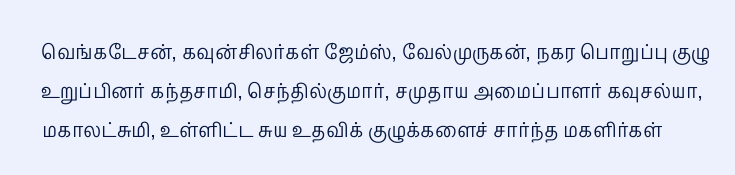வெங்கடேசன், கவுன்சிலர்கள் ஜேம்ஸ், வேல்முருகன், நகர பொறுப்பு குழு உறுப்பினர் கந்தசாமி, செந்தில்குமார், சமுதாய அமைப்பாளர் கவுசல்யா, மகாலட்சுமி, உள்ளிட்ட சுய உதவிக் குழுக்களைச் சார்ந்த மகளிர்கள்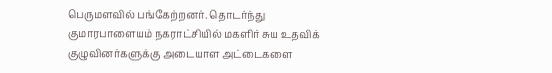பெருமளவில் பங்கேற்றனர். தொடர்ந்து
குமாரபாளையம் நகராட்சியில் மகளிர் சுய உதவிக் குழுவினர்களுக்கு அடையாள அட்டைகளை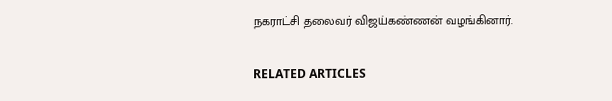நகராட்சி தலைவர் விஜய்கண்ணன் வழங்கினார்.

RELATED ARTICLES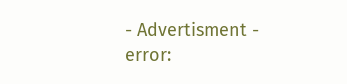- Advertisment -
error: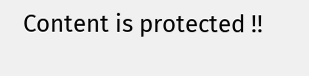Content is protected !!